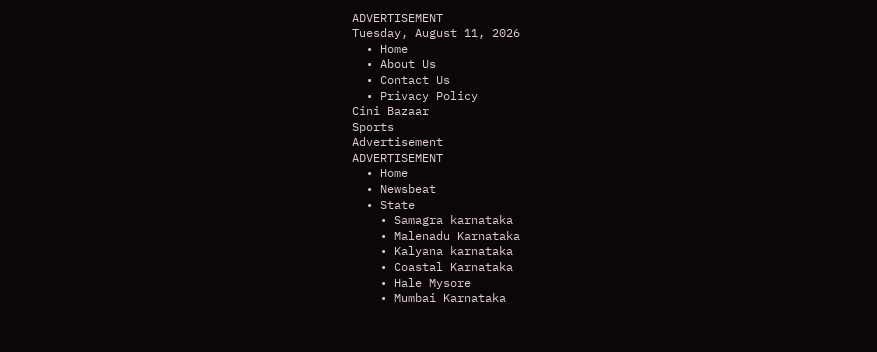ADVERTISEMENT
Tuesday, August 11, 2026
  • Home
  • About Us
  • Contact Us
  • Privacy Policy
Cini Bazaar
Sports
Advertisement
ADVERTISEMENT
  • Home
  • Newsbeat
  • State
    • Samagra karnataka
    • Malenadu Karnataka
    • Kalyana karnataka
    • Coastal Karnataka
    • Hale Mysore
    • Mumbai Karnataka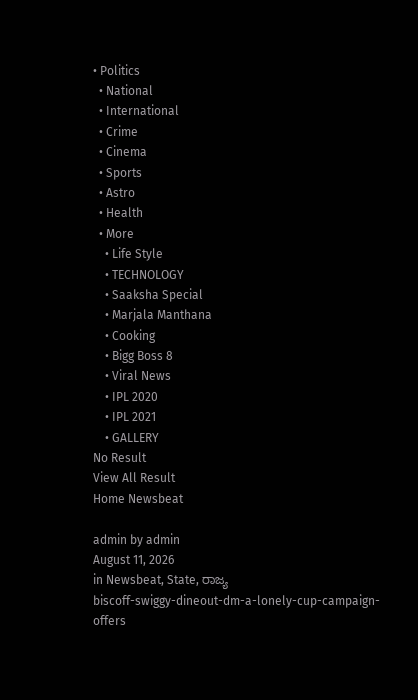• Politics
  • National
  • International
  • Crime
  • Cinema
  • Sports
  • Astro
  • Health
  • More
    • Life Style
    • TECHNOLOGY
    • Saaksha Special
    • Marjala Manthana
    • Cooking
    • Bigg Boss 8
    • Viral News
    • IPL 2020
    • IPL 2021
    • GALLERY
No Result
View All Result
Home Newsbeat

admin by admin
August 11, 2026
in Newsbeat, State, ರಾಜ್ಯ
biscoff-swiggy-dineout-dm-a-lonely-cup-campaign-offers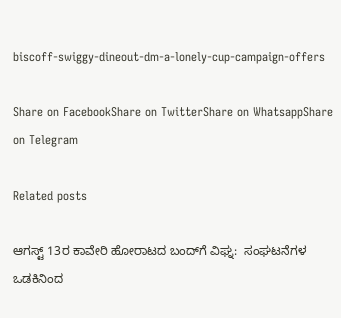biscoff-swiggy-dineout-dm-a-lonely-cup-campaign-offers

Share on FacebookShare on TwitterShare on WhatsappShare on Telegram

Related posts

ಆಗಸ್ಟ್ 13ರ ಕಾವೇರಿ ಹೋರಾಟದ ಬಂದ್‌ಗೆ ವಿಘ್ನ:  ಸಂಘಟನೆಗಳ  ಒಡಕಿನಿಂದ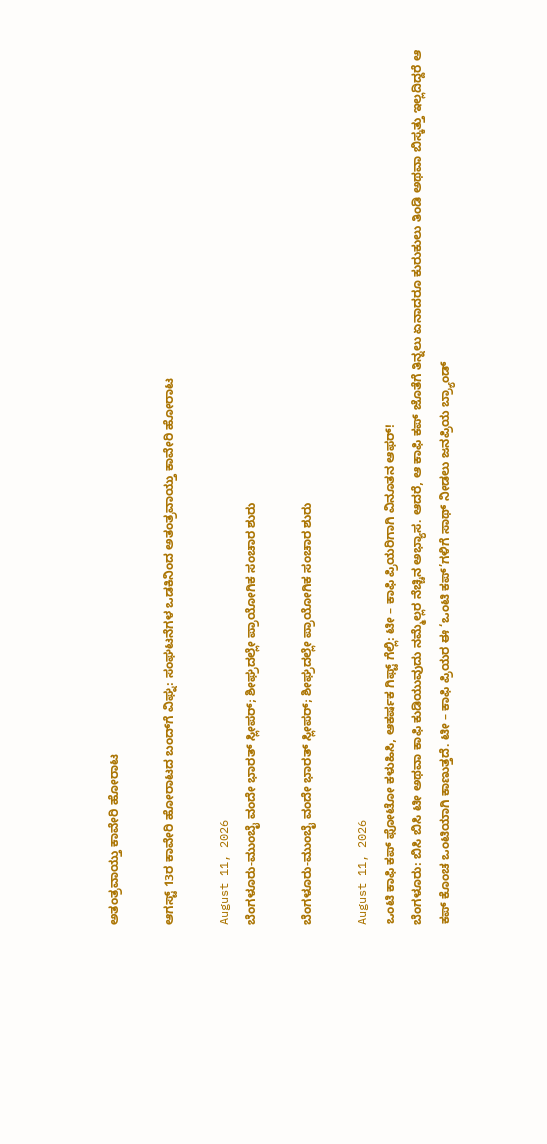ಅತಂತ್ರವಾಯ್ತು ಕಾವೇರಿ ಹೋರಾಟ

ಆಗಸ್ಟ್ 13ರ ಕಾವೇರಿ ಹೋರಾಟದ ಬಂದ್‌ಗೆ ವಿಘ್ನ: ಸಂಘಟನೆಗಳ ಒಡಕಿನಿಂದ ಅತಂತ್ರವಾಯ್ತು ಕಾವೇರಿ ಹೋರಾಟ

August 11, 2026
ಬೆಂಗಳೂರು-ಮುಂಬೈ ವಂದೇ ಭಾರತ್ ಸ್ಲೀಪರ್; ಶೀಘ್ರದಲ್ಲೇ ಪ್ರಾಯೋಗಿಕ ಸಂಚಾರ ಶುರು

ಬೆಂಗಳೂರು-ಮುಂಬೈ ವಂದೇ ಭಾರತ್ ಸ್ಲೀಪರ್; ಶೀಘ್ರದಲ್ಲೇ ಪ್ರಾಯೋಗಿಕ ಸಂಚಾರ ಶುರು

August 11, 2026
ಒಂಟಿ ಕಾಫಿ ಕಪ್ ಫೋಟೋ ಕಳುಹಿಸಿ, ಆಕರ್ಷಕ ಗಿಫ್ಟ್ ಗೆಲ್ಲಿ: ಟೀ – ಕಾಫಿ ಪ್ರಿಯರಿಗಾಗಿ ವಿನೂತನ ಆಫರ್!
ಬೆಂಗಳೂರು: ಬಿಸಿ ಬಿಸಿ ಟೀ ಅಥವಾ ಕಾಫಿ ಕುಡಿಯುವುದು ನಮ್ಮೆಲ್ಲರ ನೆಚ್ಚಿನ ಅಭ್ಯಾಸ. ಆದರೆ, ಆ ಕಾಫಿ ಕಪ್‌ ಜೊತೆಗೆ ತಿನ್ನಲು ಏನಾದರೂ ಕುರುಕುಲು ತಿಂಡಿ ಅಥವಾ ಬಿಸ್ಕತ್ತು ಇಲ್ಲದಿದ್ದರೆ ಆ ಕಪ್ ಕೊಂಚ ಒಂಟಿಯಾಗಿ ಕಾಣುತ್ತದೆ. ಟೀ – ಕಾಫಿ ಪ್ರಿಯರ ಈ ‘ಒಂಟಿ ಕಪ್‌’ಗಳಿಗೆ ಸಾಥ್ ನೀಡಲು ಜನಪ್ರಿಯ ಬ್ರ್ಯಾಂಡ್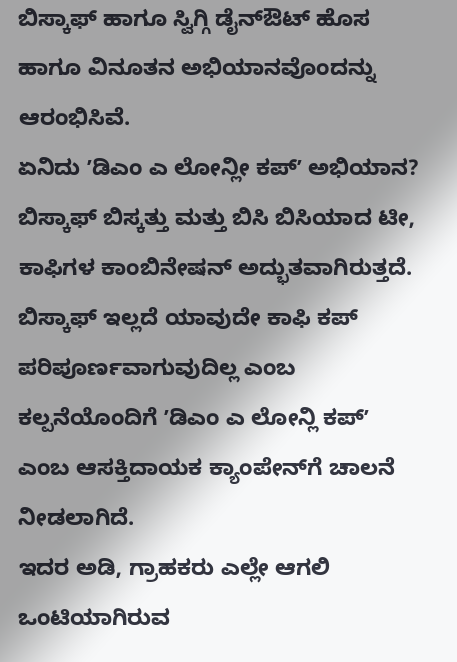ಬಿಸ್ಕಾಫ್ ಹಾಗೂ ಸ್ವಿಗ್ಗಿ ಡೈನ್‌ಔಟ್ ಹೊಸ ಹಾಗೂ ವಿನೂತನ ಅಭಿಯಾನವೊಂದನ್ನು ಆರಂಭಿಸಿವೆ.
ಏನಿದು ʼಡಿಎಂ ಎ ಲೋನ್ಲೀ ಕಪ್‌ʼ ಅಭಿಯಾನ?
ಬಿಸ್ಕಾಫ್ ಬಿಸ್ಕತ್ತು ಮತ್ತು ಬಿಸಿ ಬಿಸಿಯಾದ ಟೀ, ಕಾಫಿಗಳ ಕಾಂಬಿನೇಷನ್ ಅದ್ಭುತವಾಗಿರುತ್ತದೆ. ಬಿಸ್ಕಾಫ್ ಇಲ್ಲದೆ ಯಾವುದೇ ಕಾಫಿ ಕಪ್‌ ಪರಿಪೂರ್ಣವಾಗುವುದಿಲ್ಲ ಎಂಬ ಕಲ್ಪನೆಯೊಂದಿಗೆ ʼಡಿಎಂ ಎ ಲೋನ್ಲಿ ಕಪ್ʼ ಎಂಬ ಆಸಕ್ತಿದಾಯಕ ಕ್ಯಾಂಪೇನ್‌ಗೆ ಚಾಲನೆ ನೀಡಲಾಗಿದೆ.
ಇದರ ಅಡಿ, ಗ್ರಾಹಕರು ಎಲ್ಲೇ ಆಗಲಿ ಒಂಟಿಯಾಗಿರುವ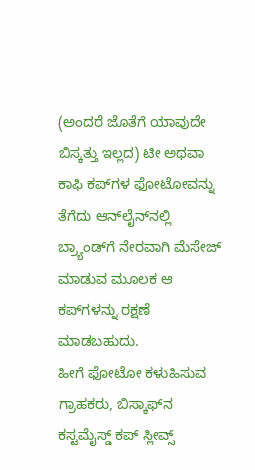(ಅಂದರೆ ಜೊತೆಗೆ ಯಾವುದೇ ಬಿಸ್ಕತ್ತು ಇಲ್ಲದ) ಟೀ ಅಥವಾ ಕಾಫಿ ಕಪ್‌ಗಳ ಫೋಟೋವನ್ನು ತೆಗೆದು ಆನ್‌ಲೈನ್‌ನಲ್ಲಿ ಬ್ರ್ಯಾಂಡ್‌ಗೆ ನೇರವಾಗಿ ಮೆಸೇಜ್ ಮಾಡುವ ಮೂಲಕ ಆ ಕಪ್‌ಗಳನ್ನು ರಕ್ಷಣೆ ಮಾಡಬಹುದು.
ಹೀಗೆ ಫೋಟೋ ಕಳುಹಿಸುವ ಗ್ರಾಹಕರು, ಬಿಸ್ಕಾಫ್‌ನ ಕಸ್ಟಮೈಸ್ಡ್ ಕಪ್‌ ಸ್ಲೀವ್ಸ್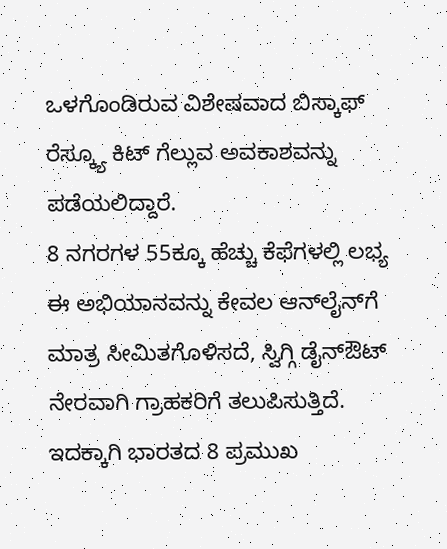ಒಳಗೊಂಡಿರುವ ವಿಶೇಷವಾದ ಬಿಸ್ಕಾಫ್ ರೆಸ್ಕ್ಯೂ ಕಿಟ್ ಗೆಲ್ಲುವ ಅವಕಾಶವನ್ನು ಪಡೆಯಲಿದ್ದಾರೆ.
8 ನಗರಗಳ 55ಕ್ಕೂ ಹೆಚ್ಚು ಕೆಫೆಗಳಲ್ಲಿ ಲಭ್ಯ
ಈ ಅಭಿಯಾನವನ್ನು ಕೇವಲ ಆನ್‌ಲೈನ್‌ಗೆ ಮಾತ್ರ ಸೀಮಿತಗೊಳಿಸದೆ, ಸ್ವಿಗ್ಗಿ ಡೈನ್‌ಔಟ್ ನೇರವಾಗಿ ಗ್ರಾಹಕರಿಗೆ ತಲುಪಿಸುತ್ತಿದೆ. ಇದಕ್ಕಾಗಿ ಭಾರತದ 8 ಪ್ರಮುಖ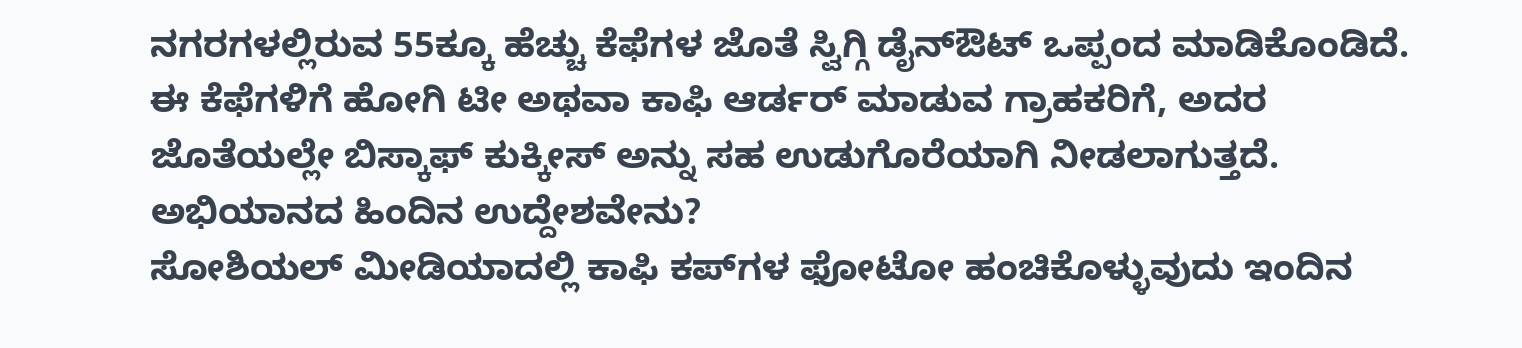ನಗರಗಳಲ್ಲಿರುವ 55ಕ್ಕೂ ಹೆಚ್ಚು ಕೆಫೆಗಳ ಜೊತೆ ಸ್ವಿಗ್ಗಿ ಡೈನ್‌ಔಟ್ ಒಪ್ಪಂದ ಮಾಡಿಕೊಂಡಿದೆ. ಈ ಕೆಫೆಗಳಿಗೆ ಹೋಗಿ ಟೀ ಅಥವಾ ಕಾಫಿ ಆರ್ಡರ್ ಮಾಡುವ ಗ್ರಾಹಕರಿಗೆ, ಅದರ ಜೊತೆಯಲ್ಲೇ ಬಿಸ್ಕಾಫ್ ಕುಕ್ಕೀಸ್ ಅನ್ನು ಸಹ ಉಡುಗೊರೆಯಾಗಿ ನೀಡಲಾಗುತ್ತದೆ.
ಅಭಿಯಾನದ ಹಿಂದಿನ ಉದ್ದೇಶವೇನು?
ಸೋಶಿಯಲ್ ಮೀಡಿಯಾದಲ್ಲಿ ಕಾಫಿ ಕಪ್‌ಗಳ ಫೋಟೋ ಹಂಚಿಕೊಳ್ಳುವುದು ಇಂದಿನ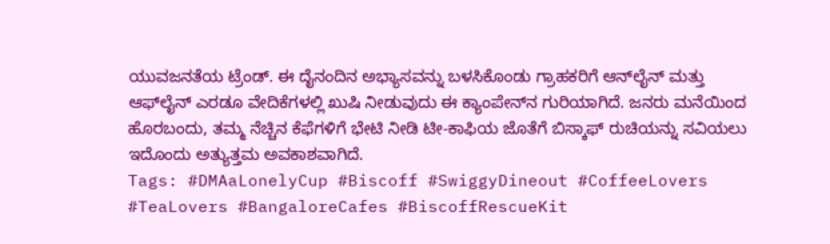ಯುವಜನತೆಯ ಟ್ರೆಂಡ್. ಈ ದೈನಂದಿನ ಅಭ್ಯಾಸವನ್ನು ಬಳಸಿಕೊಂಡು ಗ್ರಾಹಕರಿಗೆ ಆನ್‌ಲೈನ್ ಮತ್ತು ಆಫ್‌ಲೈನ್ ಎರಡೂ ವೇದಿಕೆಗಳಲ್ಲಿ ಖುಷಿ ನೀಡುವುದು ಈ ಕ್ಯಾಂಪೇನ್‌ನ ಗುರಿಯಾಗಿದೆ. ಜನರು ಮನೆಯಿಂದ ಹೊರಬಂದು, ತಮ್ಮ ನೆಚ್ಚಿನ ಕೆಫೆಗಳಿಗೆ ಭೇಟಿ ನೀಡಿ ಟೀ-ಕಾಫಿಯ ಜೊತೆಗೆ ಬಿಸ್ಕಾಫ್ ರುಚಿಯನ್ನು ಸವಿಯಲು ಇದೊಂದು ಅತ್ಯುತ್ತಮ ಅವಕಾಶವಾಗಿದೆ.
Tags: #DMAaLonelyCup #Biscoff #SwiggyDineout #CoffeeLovers #TeaLovers #BangaloreCafes #BiscoffRescueKit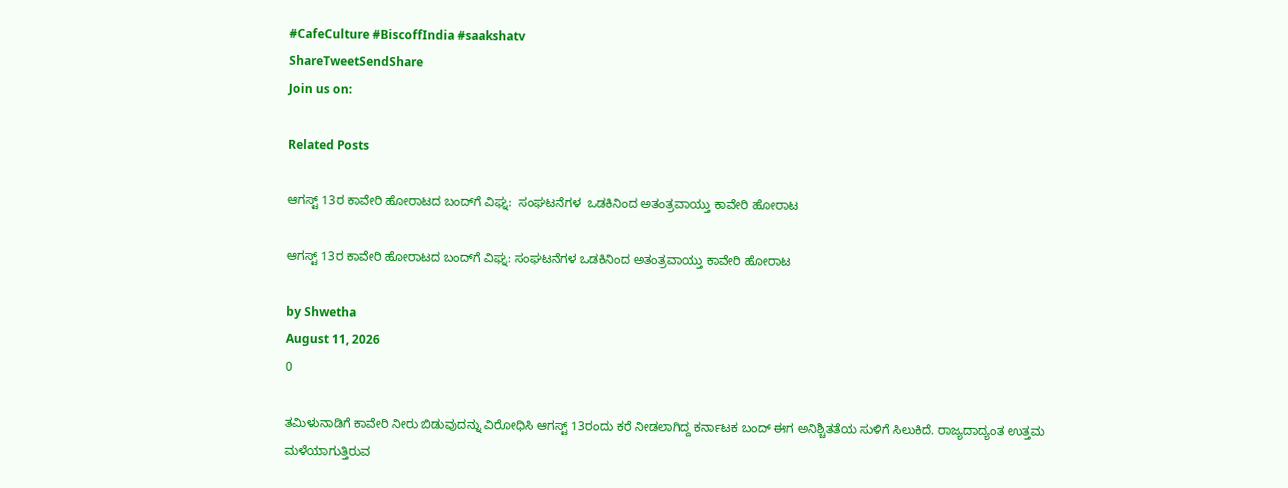#CafeCulture #BiscoffIndia #saakshatv
ShareTweetSendShare
Join us on:

Related Posts

ಆಗಸ್ಟ್ 13ರ ಕಾವೇರಿ ಹೋರಾಟದ ಬಂದ್‌ಗೆ ವಿಘ್ನ:  ಸಂಘಟನೆಗಳ  ಒಡಕಿನಿಂದ ಅತಂತ್ರವಾಯ್ತು ಕಾವೇರಿ ಹೋರಾಟ

ಆಗಸ್ಟ್ 13ರ ಕಾವೇರಿ ಹೋರಾಟದ ಬಂದ್‌ಗೆ ವಿಘ್ನ: ಸಂಘಟನೆಗಳ ಒಡಕಿನಿಂದ ಅತಂತ್ರವಾಯ್ತು ಕಾವೇರಿ ಹೋರಾಟ

by Shwetha
August 11, 2026
0

ತಮಿಳುನಾಡಿಗೆ ಕಾವೇರಿ ನೀರು ಬಿಡುವುದನ್ನು ವಿರೋಧಿಸಿ ಆಗಸ್ಟ್ 13ರಂದು ಕರೆ ನೀಡಲಾಗಿದ್ದ ಕರ್ನಾಟಕ ಬಂದ್ ಈಗ ಅನಿಶ್ಚಿತತೆಯ ಸುಳಿಗೆ ಸಿಲುಕಿದೆ. ರಾಜ್ಯದಾದ್ಯಂತ ಉತ್ತಮ ಮಳೆಯಾಗುತ್ತಿರುವ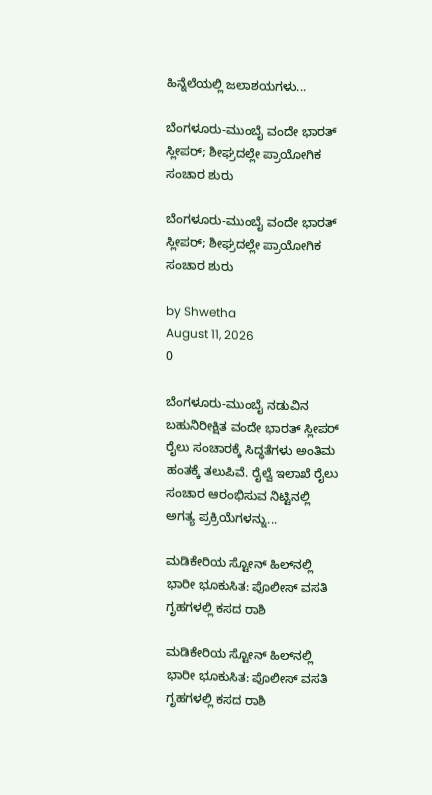ಹಿನ್ನೆಲೆಯಲ್ಲಿ ಜಲಾಶಯಗಳು...

ಬೆಂಗಳೂರು-ಮುಂಬೈ ವಂದೇ ಭಾರತ್ ಸ್ಲೀಪರ್; ಶೀಘ್ರದಲ್ಲೇ ಪ್ರಾಯೋಗಿಕ ಸಂಚಾರ ಶುರು

ಬೆಂಗಳೂರು-ಮುಂಬೈ ವಂದೇ ಭಾರತ್ ಸ್ಲೀಪರ್; ಶೀಘ್ರದಲ್ಲೇ ಪ್ರಾಯೋಗಿಕ ಸಂಚಾರ ಶುರು

by Shwetha
August 11, 2026
0

ಬೆಂಗಳೂರು-ಮುಂಬೈ ನಡುವಿನ ಬಹುನಿರೀಕ್ಷಿತ ವಂದೇ ಭಾರತ್ ಸ್ಲೀಪರ್ ರೈಲು ಸಂಚಾರಕ್ಕೆ ಸಿದ್ಧತೆಗಳು ಅಂತಿಮ ಹಂತಕ್ಕೆ ತಲುಪಿವೆ. ರೈಲ್ವೆ ಇಲಾಖೆ ರೈಲು ಸಂಚಾರ ಆರಂಭಿಸುವ ನಿಟ್ಟಿನಲ್ಲಿ ಅಗತ್ಯ ಪ್ರಕ್ರಿಯೆಗಳನ್ನು...

ಮಡಿಕೇರಿಯ ಸ್ಟೋನ್ ಹಿಲ್‌ನಲ್ಲಿ ಭಾರೀ ಭೂಕುಸಿತ: ಪೊಲೀಸ್ ವಸತಿ ಗೃಹಗಳಲ್ಲಿ ಕಸದ ರಾಶಿ

ಮಡಿಕೇರಿಯ ಸ್ಟೋನ್ ಹಿಲ್‌ನಲ್ಲಿ ಭಾರೀ ಭೂಕುಸಿತ: ಪೊಲೀಸ್ ವಸತಿ ಗೃಹಗಳಲ್ಲಿ ಕಸದ ರಾಶಿ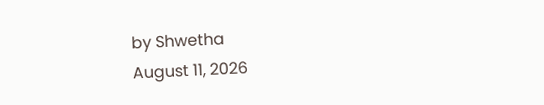by Shwetha
August 11, 2026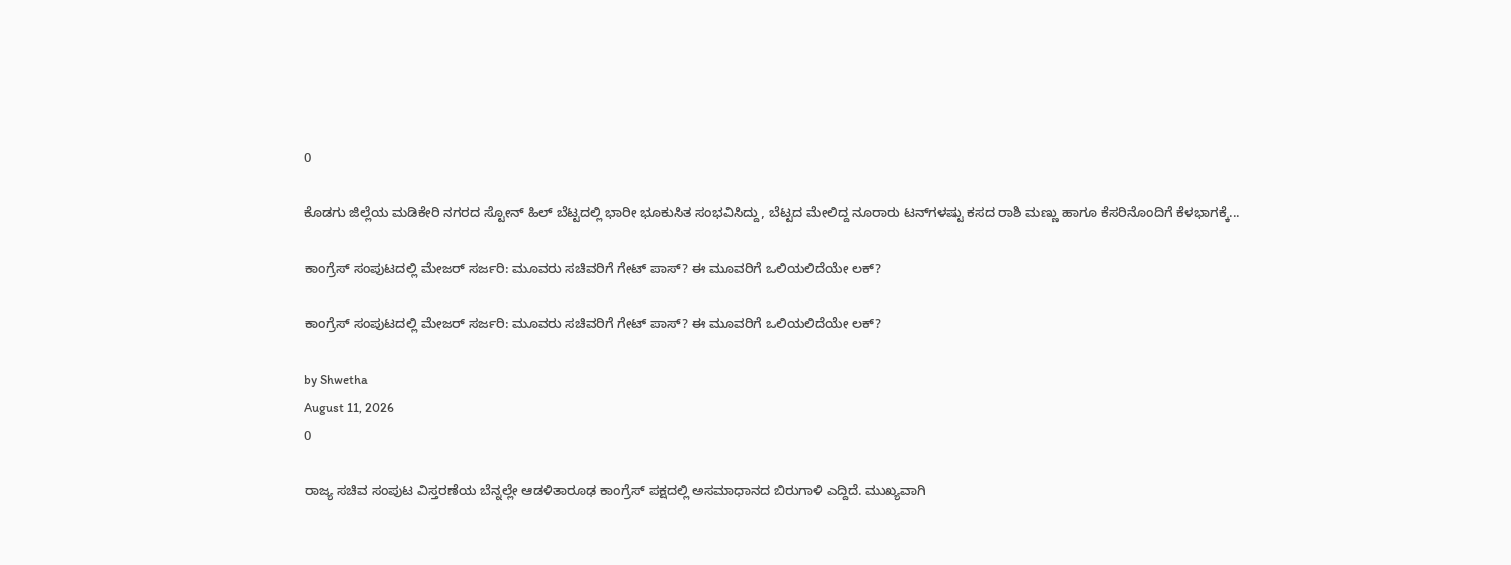0

ಕೊಡಗು ಜಿಲ್ಲೆಯ ಮಡಿಕೇರಿ ನಗರದ ಸ್ಟೋನ್ ಹಿಲ್ ಬೆಟ್ಟದಲ್ಲಿ ಭಾರೀ ಭೂಕುಸಿತ ಸಂಭವಿಸಿದ್ದು, ಬೆಟ್ಟದ ಮೇಲಿದ್ದ ನೂರಾರು ಟನ್‌ಗಳಷ್ಟು ಕಸದ ರಾಶಿ ಮಣ್ಣು ಹಾಗೂ ಕೆಸರಿನೊಂದಿಗೆ ಕೆಳಭಾಗಕ್ಕೆ...

ಕಾಂಗ್ರೆಸ್ ಸಂಪುಟದಲ್ಲಿ ಮೇಜರ್ ಸರ್ಜರಿ: ಮೂವರು ಸಚಿವರಿಗೆ ಗೇಟ್ ಪಾಸ್? ಈ ಮೂವರಿಗೆ ಒಲಿಯಲಿದೆಯೇ ಲಕ್?

ಕಾಂಗ್ರೆಸ್ ಸಂಪುಟದಲ್ಲಿ ಮೇಜರ್ ಸರ್ಜರಿ: ಮೂವರು ಸಚಿವರಿಗೆ ಗೇಟ್ ಪಾಸ್? ಈ ಮೂವರಿಗೆ ಒಲಿಯಲಿದೆಯೇ ಲಕ್?

by Shwetha
August 11, 2026
0

ರಾಜ್ಯ ಸಚಿವ ಸಂಪುಟ ವಿಸ್ತರಣೆಯ ಬೆನ್ನಲ್ಲೇ ಆಡಳಿತಾರೂಢ ಕಾಂಗ್ರೆಸ್ ಪಕ್ಷದಲ್ಲಿ ಅಸಮಾಧಾನದ ಬಿರುಗಾಳಿ ಎದ್ದಿದೆ. ಮುಖ್ಯವಾಗಿ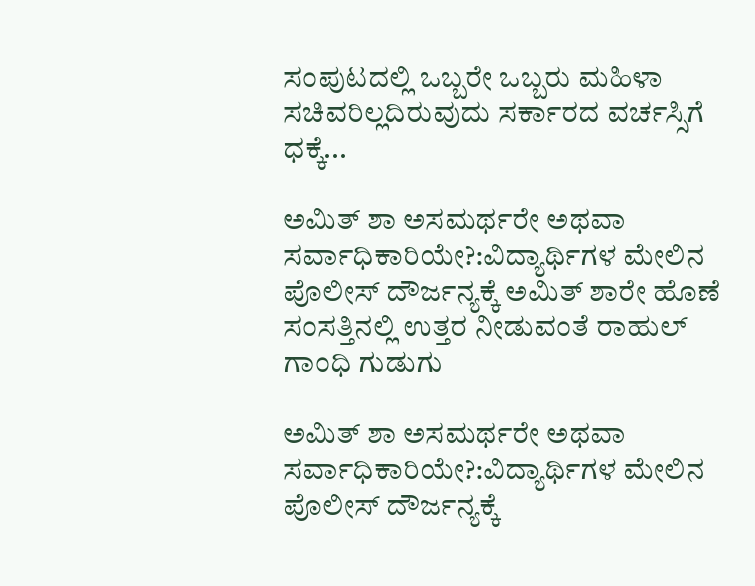ಸಂಪುಟದಲ್ಲಿ ಒಬ್ಬರೇ ಒಬ್ಬರು ಮಹಿಳಾ ಸಚಿವರಿಲ್ಲದಿರುವುದು ಸರ್ಕಾರದ ವರ್ಚಸ್ಸಿಗೆ ಧಕ್ಕೆ...

ಅಮಿತ್ ಶಾ ಅಸಮರ್ಥರೇ ಅಥವಾ ಸರ್ವಾಧಿಕಾರಿಯೇ?:ವಿದ್ಯಾರ್ಥಿಗಳ ಮೇಲಿನ ಪೊಲೀಸ್ ದೌರ್ಜನ್ಯಕ್ಕೆ ಅಮಿತ್ ಶಾರೇ ಹೊಣೆ ಸಂಸತ್ತಿನಲ್ಲಿ ಉತ್ತರ ನೀಡುವಂತೆ ರಾಹುಲ್ ಗಾಂಧಿ ಗುಡುಗು

ಅಮಿತ್ ಶಾ ಅಸಮರ್ಥರೇ ಅಥವಾ ಸರ್ವಾಧಿಕಾರಿಯೇ?:ವಿದ್ಯಾರ್ಥಿಗಳ ಮೇಲಿನ ಪೊಲೀಸ್ ದೌರ್ಜನ್ಯಕ್ಕೆ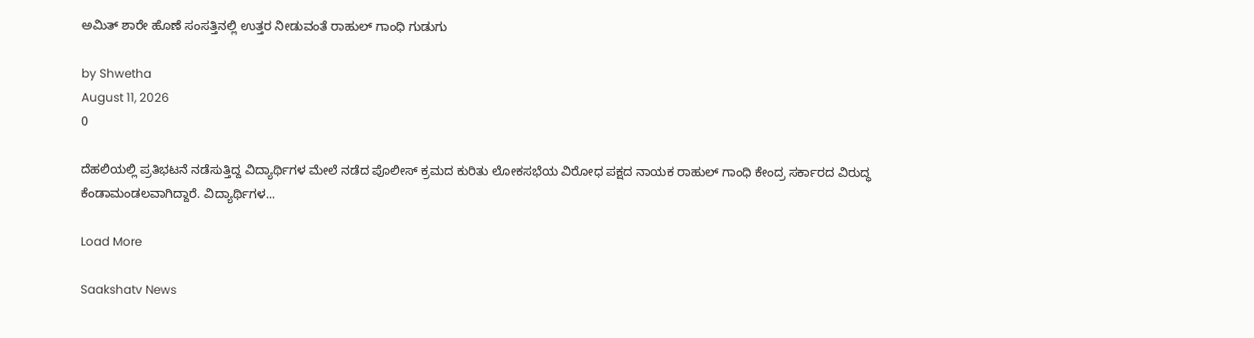ಅಮಿತ್ ಶಾರೇ ಹೊಣೆ ಸಂಸತ್ತಿನಲ್ಲಿ ಉತ್ತರ ನೀಡುವಂತೆ ರಾಹುಲ್ ಗಾಂಧಿ ಗುಡುಗು

by Shwetha
August 11, 2026
0

ದೆಹಲಿಯಲ್ಲಿ ಪ್ರತಿಭಟನೆ ನಡೆಸುತ್ತಿದ್ದ ವಿದ್ಯಾರ್ಥಿಗಳ ಮೇಲೆ ನಡೆದ ಪೊಲೀಸ್ ಕ್ರಮದ ಕುರಿತು ಲೋಕಸಭೆಯ ವಿರೋಧ ಪಕ್ಷದ ನಾಯಕ ರಾಹುಲ್ ಗಾಂಧಿ ಕೇಂದ್ರ ಸರ್ಕಾರದ ವಿರುದ್ಧ ಕೆಂಡಾಮಂಡಲವಾಗಿದ್ದಾರೆ. ವಿದ್ಯಾರ್ಥಿಗಳ...

Load More

Saakshatv News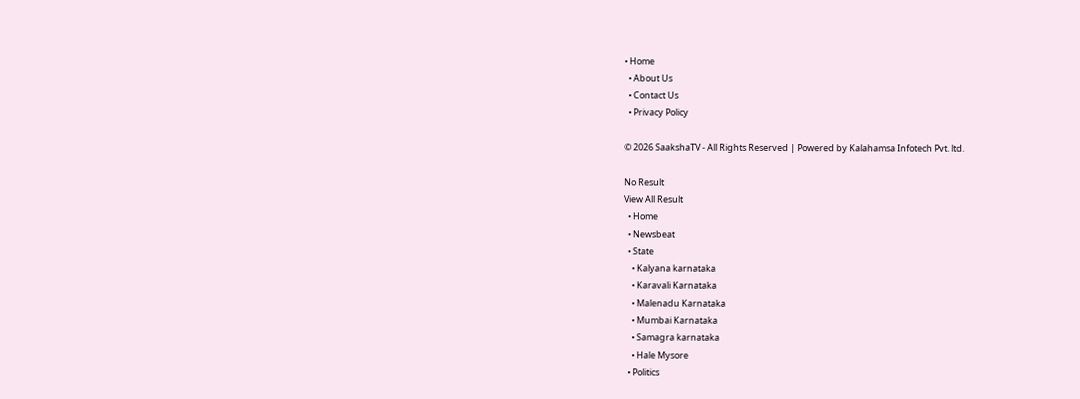• Home
  • About Us
  • Contact Us
  • Privacy Policy

© 2026 SaakshaTV - All Rights Reserved | Powered by Kalahamsa Infotech Pvt. ltd.

No Result
View All Result
  • Home
  • Newsbeat
  • State
    • Kalyana karnataka
    • Karavali Karnataka
    • Malenadu Karnataka
    • Mumbai Karnataka
    • Samagra karnataka
    • Hale Mysore
  • Politics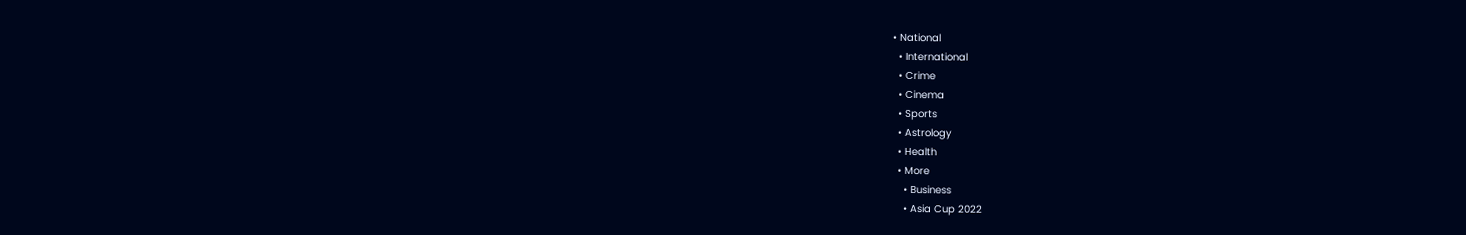• National
  • International
  • Crime
  • Cinema
  • Sports
  • Astrology
  • Health
  • More
    • Business
    • Asia Cup 2022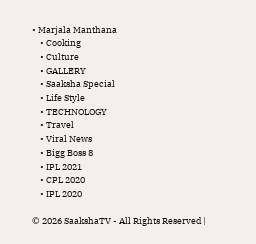• Marjala Manthana
    • Cooking
    • Culture
    • GALLERY
    • Saaksha Special
    • Life Style
    • TECHNOLOGY
    • Travel
    • Viral News
    • Bigg Boss 8
    • IPL 2021
    • CPL 2020
    • IPL 2020

© 2026 SaakshaTV - All Rights Reserved |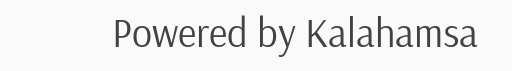Powered by Kalahamsa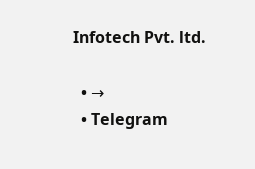Infotech Pvt. ltd.

  • →
  • Telegram